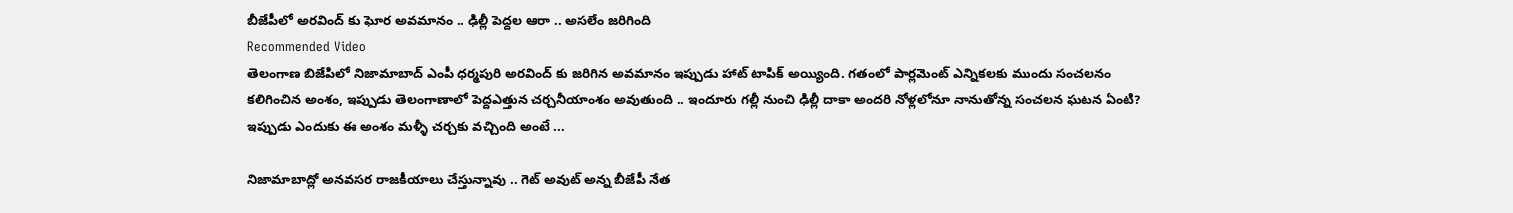బీజేపీలో అరవింద్ కు ఘోర అవమానం .. ఢిల్లీ పెద్దల ఆరా .. అసలేం జరిగింది
Recommended Video
తెలంగాణ బిజేపిలో నిజామాబాద్ ఎంపీ ధర్మపురి అరవింద్ కు జరిగిన అవమానం ఇప్పుడు హాట్ టాపిక్ అయ్యింది. గతంలో పార్లమెంట్ ఎన్నికలకు ముందు సంచలనం కలిగించిన అంశం, ఇప్పుడు తెలంగాణాలో పెద్దఎత్తున చర్చనీయాంశం అవుతుంది .. ఇందూరు గల్లీ నుంచి ఢిల్లీ దాకా అందరి నోళ్లలోనూ నానుతోన్న సంచలన ఘటన ఏంటి? ఇప్పుడు ఎందుకు ఈ అంశం మళ్ళీ చర్చకు వచ్చింది అంటే ...

నిజామాబాద్లో అనవసర రాజకీయాలు చేస్తున్నావు .. గెట్ అవుట్ అన్న బీజేపీ నేత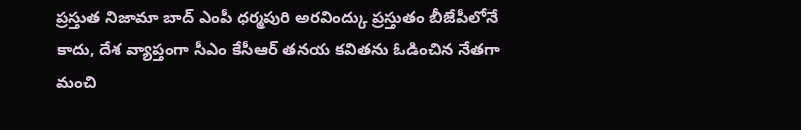ప్రస్తుత నిజామా బాద్ ఎంపీ ధర్మపురి అరవింద్కు ప్రస్తుతం బీజేపీలోనే కాదు, దేశ వ్యాప్తంగా సీఎం కేసీఆర్ తనయ కవితను ఓడించిన నేతగా మంచి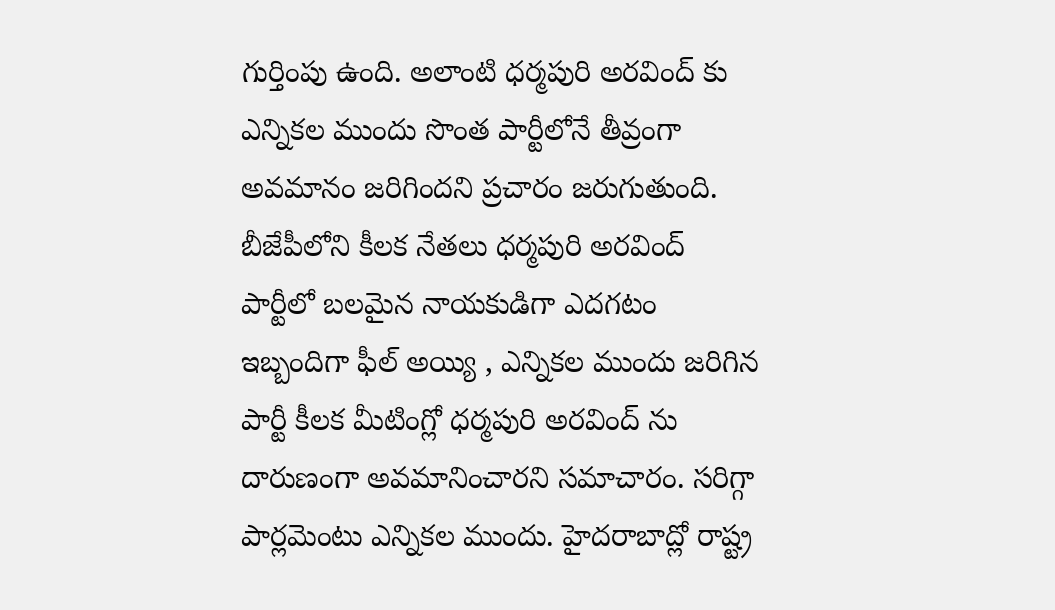గుర్తింపు ఉంది. అలాంటి ధర్మపురి అరవింద్ కు ఎన్నికల ముందు సొంత పార్టీలోనే తీవ్రంగా అవమానం జరిగిందని ప్రచారం జరుగుతుంది. బీజేపీలోని కీలక నేతలు ధర్మపురి అరవింద్ పార్టీలో బలమైన నాయకుడిగా ఎదగటం ఇబ్బందిగా ఫీల్ అయ్యి , ఎన్నికల ముందు జరిగిన పార్టీ కీలక మీటింగ్లో ధర్మపురి అరవింద్ ను దారుణంగా అవమానించారని సమాచారం. సరిగ్గా పార్లమెంటు ఎన్నికల ముందు. హైదరాబాద్లో రాష్ట్ర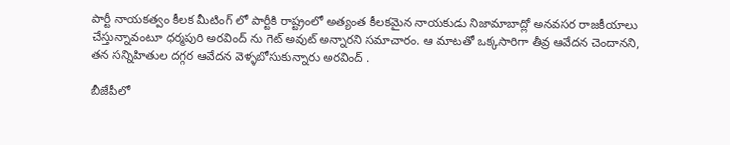పార్టీ నాయకత్వం కీలక మీటింగ్ లో పార్టీకి రాష్ట్రంలో అత్యంత కీలకమైన నాయకుడు నిజామాబాద్లో అనవసర రాజకీయాలు చేస్తున్నావంటూ ధర్మపురి అరవింద్ ను గెట్ అవుట్ అన్నారని సమాచారం. ఆ మాటతో ఒక్కసారిగా తీవ్ర ఆవేదన చెందానని, తన సన్నిహితుల దగ్గర ఆవేదన వెళ్ళబోసుకున్నారు అరవింద్ .

బీజేపీలో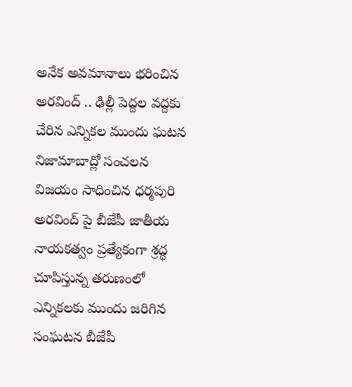అనేక అవమానాలు భరించిన అరవింద్ .. ఢిల్లీ పెద్దల వద్దకు చేరిన ఎన్నికల ముందు ఘటన
నిజామాబాద్లో సంచలన విజయం సాధించిన ధర్మపురి అరవింద్ పై బీజేపీ జాతీయ నాయకత్వం ప్రత్యేకంగా శ్రద్ధ చూపిస్తున్న తరుణంలో ఎన్నికలకు ముందు జరిగిన సంఘటన బీజేపీ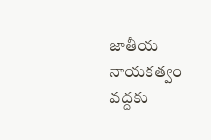జాతీయ నాయకత్వం వద్దకు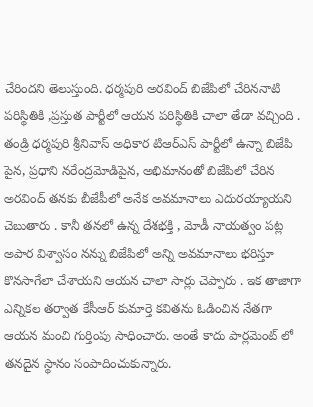చేరిందని తెలుస్తుంది. ధర్మపురి అరవింద్ బిజేపిలో చేరిననాటి పరిస్థితికి ,ప్రస్తుత పార్టీలో ఆయన పరిస్థితికి చాలా తేడా వచ్చింది . తండ్రి ధర్మపురి శ్రీనివాస్ అధికార టిఆర్ఎస్ పార్టీలో ఉన్నా బిజేపి పైన, ప్రధాని నరేంద్రమోడిపైన, అభిమానంతో బిజేపిలో చేరిన అరవింద్ తనకు బీజేపీలో అనేక అవమానాలు ఎదురయ్యాయని చెబుతారు . కానీ తనలో ఉన్న దేశభక్తి , మోడీ నాయత్వం పట్ల అపార విశ్వాసం నన్ను బిజేపిలో అన్ని అవమానాలు భరిస్తూ కొనసాగేలా చేశాయని ఆయన చాలా సార్లు చెప్పారు . ఇక తాజాగా ఎన్నికల తర్వాత కేసీఆర్ కుమార్తె కవితను ఓడించిన నేతగా ఆయన మంచి గుర్తింపు సాధించారు. అంతే కాదు పార్లమెంట్ లో తనదైన స్థానం సంపాదించుకున్నారు.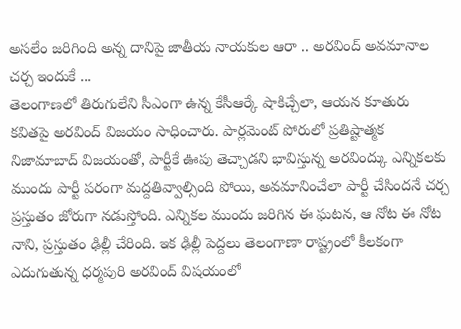అసలేం జరిగింది అన్న దానిపై జాతీయ నాయకుల ఆరా .. అరవింద్ అవమానాల చర్చ ఇందుకే ...
తెలంగాణలో తిరుగులేని సీఎంగా ఉన్న కేసీఆర్కే షాకిచ్చేలా, ఆయన కూతురు కవితపై అరవింద్ విజయం సాధించారు. పార్లమెంట్ పోరులో ప్రతిష్టాత్మక నిజామాబాద్ విజయంతో, పార్టీకే ఊపు తెచ్చాడని భావిస్తున్న అరవింద్కు ఎన్నికలకు ముందు పార్టీ పరంగా మద్దతివ్వాల్సింది పోయి, అవమానించేలా పార్టీ చేసిందనే చర్చ ప్రస్తుతం జోరుగా నడుస్తోంది. ఎన్నికల ముందు జరిగిన ఈ ఘటన, ఆ నోట ఈ నోట నాని, ప్రస్తుతం ఢిల్లీ చేరింది. ఇక ఢిల్లీ పెద్దలు తెలంగాణా రాష్ట్రంలో కీలకంగా ఎదుగుతున్న ధర్మపురి అరవింద్ విషయంలో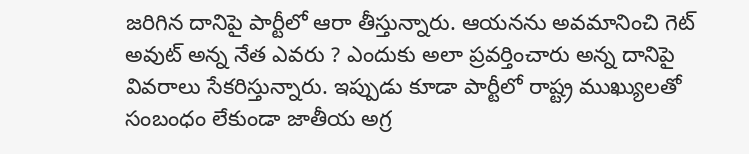జరిగిన దానిపై పార్టీలో ఆరా తీస్తున్నారు. ఆయనను అవమానించి గెట్ అవుట్ అన్న నేత ఎవరు ? ఎందుకు అలా ప్రవర్తించారు అన్న దానిపై వివరాలు సేకరిస్తున్నారు. ఇప్పుడు కూడా పార్టీలో రాష్ట్ర ముఖ్యులతో సంబంధం లేకుండా జాతీయ అగ్ర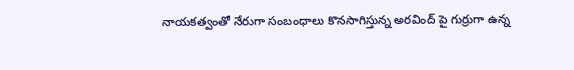నాయకత్వంతో నేరుగా సంబంధాలు కొనసాగిస్తున్న అరవింద్ పై గుర్రుగా ఉన్న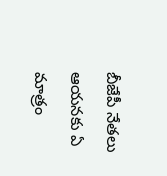బీజేపీ నేతలు ఆయనకు ఏ మాత్రం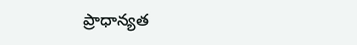ప్రాధాన్యత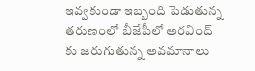ఇవ్వకుండా ఇబ్బంది పెడుతున్న తరుణంలో బీజేపీలో అరవింద్ కు జరుగుతున్న అవమానాలు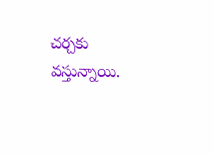చర్చకు వస్తున్నాయి.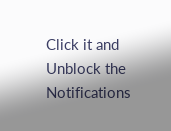Click it and Unblock the Notifications